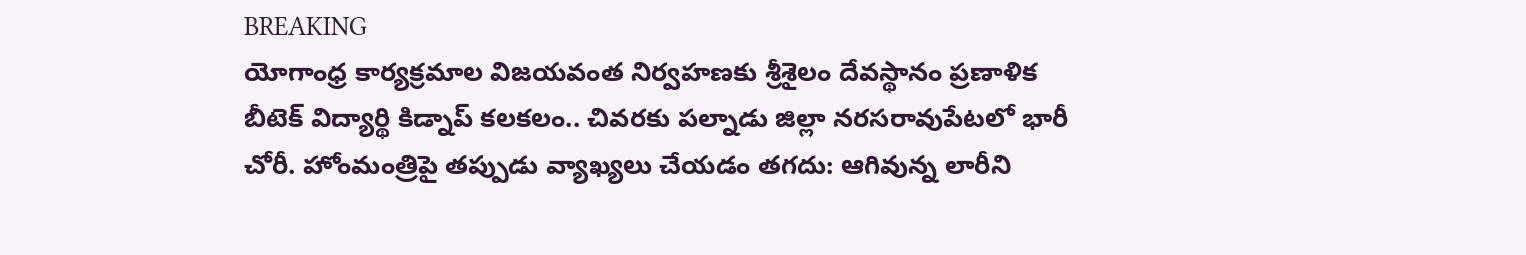BREAKING
యోగాంధ్ర కార్యక్రమాల విజయవంత నిర్వహణకు శ్రీశైలం దేవస్థానం ప్రణాళిక బీటెక్ విద్యార్థి కిడ్నాప్ కలకలం.. చివరకు పల్నాడు జిల్లా నరసరావుపేటలో భారీ చోరీ. హోంమంత్రిపై తప్పుడు వ్యాఖ్యలు చేయడం తగదు: ఆగివున్న లారీని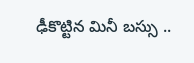ఢీకొట్టిన మినీ బస్సు ..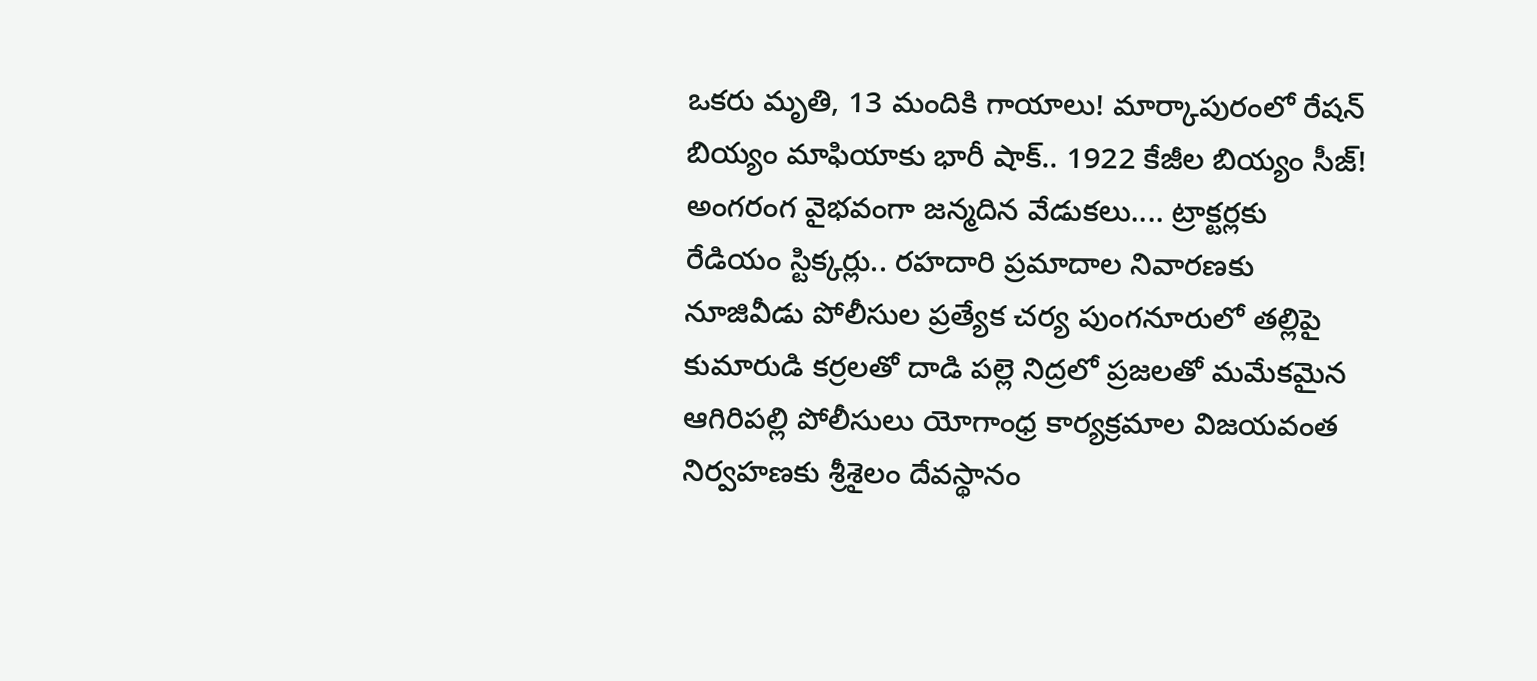ఒకరు మృతి, 13 మందికి గాయాలు! మార్కాపురంలో రేషన్ బియ్యం మాఫియాకు భారీ షాక్.. 1922 కేజీల బియ్యం సీజ్! అంగరంగ వైభవంగా జన్మదిన వేడుకలు.... ట్రాక్టర్లకు రేడియం స్టిక్కర్లు.. రహదారి ప్రమాదాల నివారణకు నూజివీడు పోలీసుల ప్రత్యేక చర్య పుంగనూరులో తల్లిపై కుమారుడి కర్రలతో దాడి పల్లె నిద్రలో ప్రజలతో మమేకమైన ఆగిరిపల్లి పోలీసులు యోగాంధ్ర కార్యక్రమాల విజయవంత నిర్వహణకు శ్రీశైలం దేవస్థానం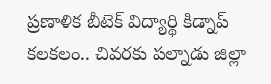ప్రణాళిక బీటెక్ విద్యార్థి కిడ్నాప్ కలకలం.. చివరకు పల్నాడు జిల్లా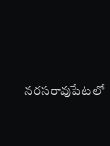నరసరావుపేటలో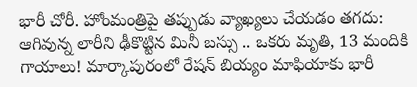భారీ చోరీ. హోంమంత్రిపై తప్పుడు వ్యాఖ్యలు చేయడం తగదు: ఆగివున్న లారీని ఢీకొట్టిన మినీ బస్సు .. ఒకరు మృతి, 13 మందికి గాయాలు! మార్కాపురంలో రేషన్ బియ్యం మాఫియాకు భారీ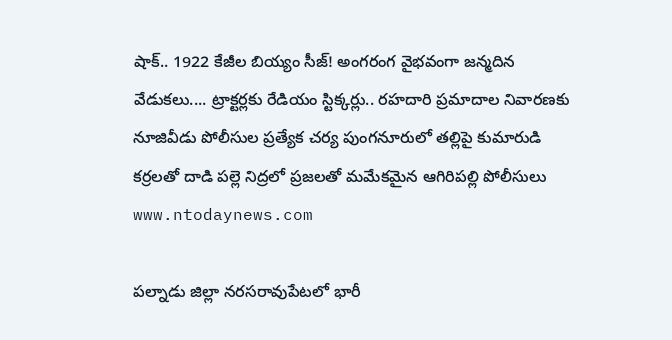షాక్.. 1922 కేజీల బియ్యం సీజ్! అంగరంగ వైభవంగా జన్మదిన వేడుకలు.... ట్రాక్టర్లకు రేడియం స్టిక్కర్లు.. రహదారి ప్రమాదాల నివారణకు నూజివీడు పోలీసుల ప్రత్యేక చర్య పుంగనూరులో తల్లిపై కుమారుడి కర్రలతో దాడి పల్లె నిద్రలో ప్రజలతో మమేకమైన ఆగిరిపల్లి పోలీసులు
www.ntodaynews.com

పల్నాడు జిల్లా నరసరావుపేటలో భారీ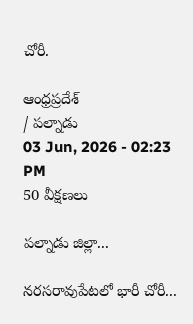చోరీ.

ఆంధ్రప్రదేశ్
/ పల్నాడు
03 Jun, 2026 - 02:23 PM
50 వీక్షణలు

పల్నాడు జిల్లా...

నరసరావుపేటలో భారీ చోరీ...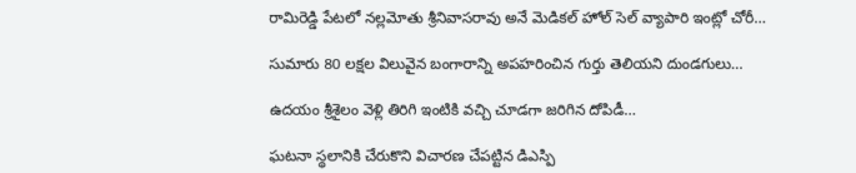రామిరెడ్డి పేటలో నల్లమోతు శ్రీనివాసరావు అనే మెడికల్ హోల్ సెల్ వ్యాపారి ఇంట్లో చోరీ...

సుమారు 80 లక్షల విలువైన బంగారాన్ని అపహరించిన గుర్తు తెలియని దుండగులు...

ఉదయం శ్రీశైలం వెళ్లి తిరిగి ఇంటికి వచ్చి చూడగా జరిగిన దోపిడీ...

ఘటనా స్థలానికి చేరుకొని విచారణ చేపట్టిన డిఎస్పి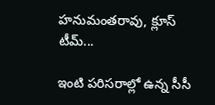హనుమంతరావు, క్లూస్ టీమ్...

ఇంటి పరిసరాల్లో ఉన్న సీసీ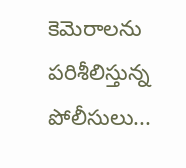కెమెరాలను పరిశీలిస్తున్న  పోలీసులు...